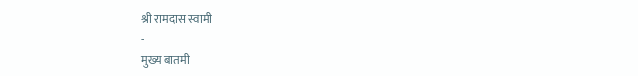श्री रामदास स्वामी
-
मुख्य बातमी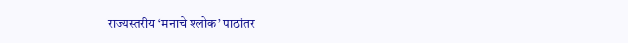राज्यस्तरीय ‘मनाचे श्लोक’ पाठांतर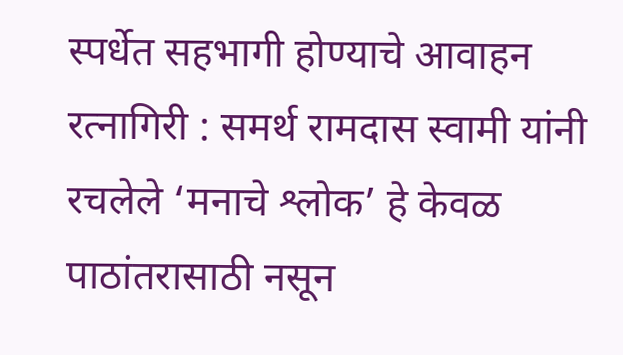स्पर्धेत सहभागी होण्याचे आवाहन
रत्नागिरी : समर्थ रामदास स्वामी यांनी रचलेले ‘मनाचे श्लोक’ हे केवळ पाठांतरासाठी नसून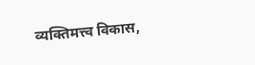व्यक्तिमत्त्व विकास,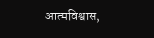आत्मविश्वास,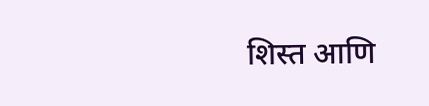शिस्त आणि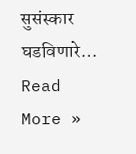सुसंस्कार घडविणारे…
Read More »